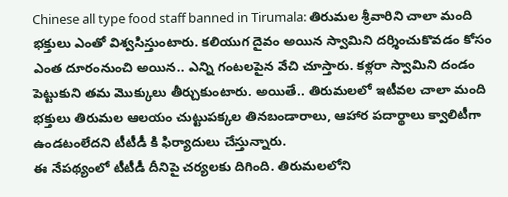Chinese all type food staff banned in Tirumala: తిరుమల శ్రీవారిని చాలా మంది భక్తులు ఎంతో విశ్వసిస్తుంటారు. కలియుగ దైవం అయిన స్వామిని దర్శించుకొవడం కోసం ఎంత దూరంనుంచి అయిన.. ఎన్ని గంటలపైన వేచి చూస్తారు. కళ్లరా స్వామిని దండం పెట్టుకుని తమ మొక్కులు తీర్చుకుంటారు. అయితే.. తిరుమలలో ఇటీవల చాలా మంది భక్తులు తిరుమల ఆలయం చుట్టుపక్కల తినబండారాలు, ఆహార పదార్థాలు క్వాలిటీగా ఉండటంలేదని టీటీడీ కి ఫిర్యాదులు చేస్తున్నారు.
ఈ నేపథ్యంలో టీటీడీ దీనిపై చర్యలకు దిగింది. తిరుమలలోని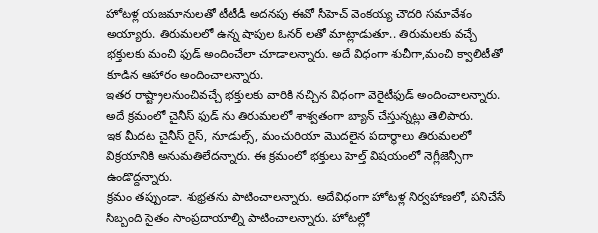హోటళ్ల యజమానులతో టీటీడీ అదనపు ఈవో సీహెచ్ వెంకయ్య చౌదరి సమావేశం అయ్యారు. తిరుమలలో ఉన్న షాపుల ఓనర్ లతో మాట్లాడుతూ.. తిరుమలకు వచ్చే భక్తులకు మంచి ఫుడ్ అందించేలా చూడాలన్నారు. అదే విధంగా శుచీగా,మంచి క్వాలిటీతో కూడిన ఆహారం అందించాలన్నారు.
ఇతర రాష్ట్రాలనుంచివచ్చే భక్తులకు వారికి నచ్చిన విధంగా వెరైటీఫుడ్ అందించాలన్నారు. అదే క్రమంలో చైనీస్ ఫుడ్ ను తిరుమలలో శాశ్వతంగా బ్యాన్ చేస్తున్నట్లు తెలిపారు.
ఇక మీదట చైనీస్ రైస్, నూడుల్స్, మంచురియా మొదలైన పదార్థాలు తిరుమలలో విక్రయానికి అనుమతిలేదన్నారు. ఈ క్రమంలో భక్తులు హెల్త్ విషయంలో నెగ్లీజెన్సీగా ఉండొద్దన్నారు.
క్రమం తప్పుండా. శుభ్రతను పాటించాలన్నారు. అదేవిధంగా హోటళ్ల నిర్వహాణలో, పనిచేసే సిబ్బంది సైతం సాంప్రదాయాల్ని పాటించాలన్నారు. హోటల్లో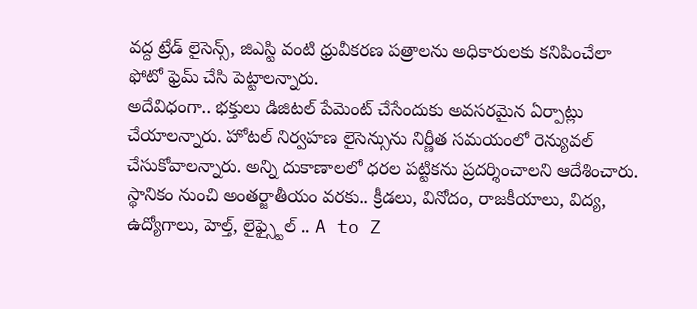వద్ద ట్రేడ్ లైసెన్స్, జిఎస్టి వంటి ధ్రువీకరణ పత్రాలను అధికారులకు కనిపించేలా ఫోటో ఫ్రెమ్ చేసి పెట్టాలన్నారు.
అదేవిధంగా.. భక్తులు డిజిటల్ పేమెంట్ చేసేందుకు అవసరమైన ఏర్పాట్లు చేయాలన్నారు. హోటల్ నిర్వహణ లైసెన్సును నిర్ణీత సమయంలో రెన్యువల్ చేసుకోవాలన్నారు. అన్ని దుకాణాలలో ధరల పట్టికను ప్రదర్శించాలని ఆదేశించారు.
స్థానికం నుంచి అంతర్జాతీయం వరకు.. క్రీడలు, వినోదం, రాజకీయాలు, విద్య, ఉద్యోగాలు, హెల్త్, లైఫ్స్టైల్ .. A to Z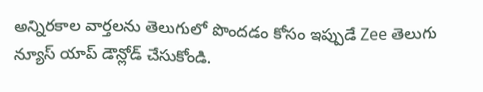అన్నిరకాల వార్తలను తెలుగులో పొందడం కోసం ఇప్పుడే Zee తెలుగు న్యూస్ యాప్ డౌన్లోడ్ చేసుకోండి.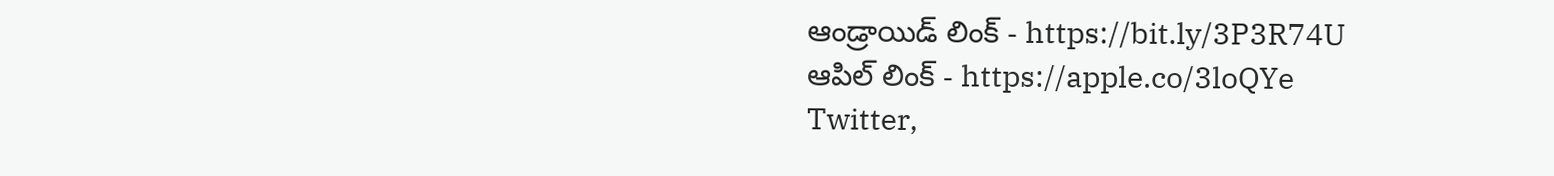ఆండ్రాయిడ్ లింక్ - https://bit.ly/3P3R74U
ఆపిల్ లింక్ - https://apple.co/3loQYe
Twitter,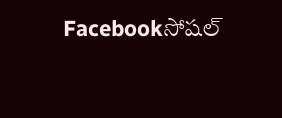Facebookసోషల్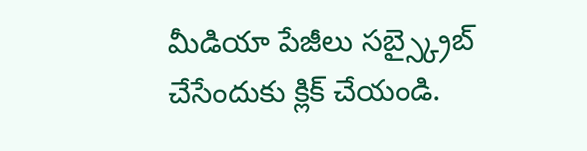మీడియా పేజీలు సబ్స్క్రైబ్ చేసేందుకు క్లిక్ చేయండి.